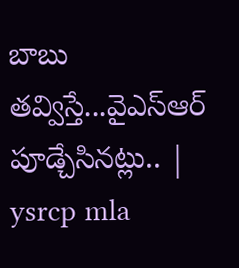బాబు తవ్విస్తే...వైఎస్ఆర్ పూడ్చేసినట్లు.. | ysrcp mla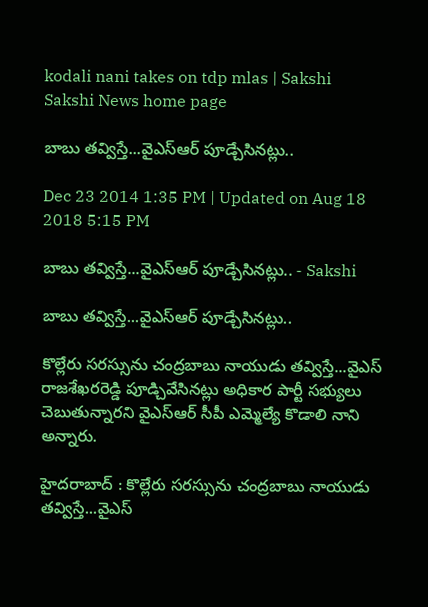kodali nani takes on tdp mlas | Sakshi
Sakshi News home page

బాబు తవ్విస్తే...వైఎస్ఆర్ పూడ్చేసినట్లు..

Dec 23 2014 1:35 PM | Updated on Aug 18 2018 5:15 PM

బాబు తవ్విస్తే...వైఎస్ఆర్ పూడ్చేసినట్లు.. - Sakshi

బాబు తవ్విస్తే...వైఎస్ఆర్ పూడ్చేసినట్లు..

కొల్లేరు సరస్సును చంద్రబాబు నాయుడు తవ్విస్తే...వైఎస్ రాజశేఖరరెడ్డి పూడ్చివేసినట్లు అధికార పార్టీ సభ్యులు చెబుతున్నారని వైఎస్ఆర్ సీపీ ఎమ్మెల్యే కొడాలి నాని అన్నారు.

హైదరాబాద్ : కొల్లేరు సరస్సును చంద్రబాబు నాయుడు తవ్విస్తే...వైఎస్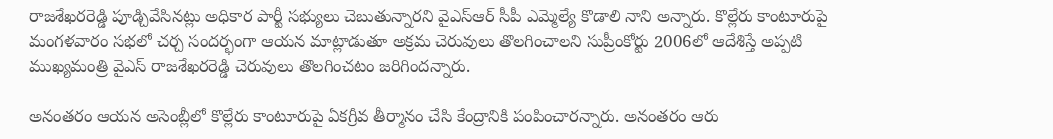రాజశేఖరరెడ్డి పూడ్చివేసినట్లు అధికార పార్టీ సభ్యులు చెబుతున్నారని వైఎస్ఆర్ సీపీ ఎమ్మెల్యే కొడాలి నాని అన్నారు. కొల్లేరు కాంటూరుపై మంగళవారం సభలో చర్చ సందర్భంగా ఆయన మాట్లాడుతూ అక్రమ చెరువులు తొలగించాలని సుప్రీంకోర్టు 2006లో ఆదేశిస్తే అప్పటి ముఖ్యమంత్రి వైఎస్ రాజశేఖరరెడ్డి చెరువులు తొలగించటం జరిగిందన్నారు.

అనంతరం ఆయన అసెంబ్లీలో కొల్లేరు కాంటూరుపై ఏకగ్రీవ తీర్మానం చేసి కేంద్రానికి పంపించారన్నారు. అనంతరం ఆరు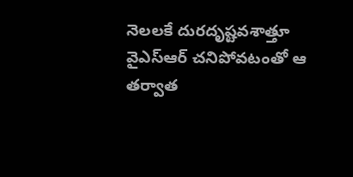నెలలకే దురదృష్టవశాత్తూ వైఎస్ఆర్ చనిపోవటంతో ఆ తర్వాత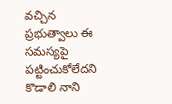వచ్చిన ప్రభుత్వాలు ఈ సమస్యపై పట్టించుకోలేదని కొడాలి నాని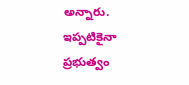అన్నారు. ఇప్పటికైనా ప్రభుత్వం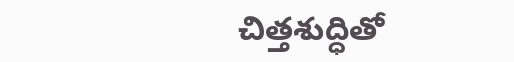చిత్తశుద్ధితో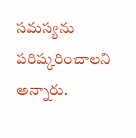సమస్యను పరిష్కరించాలని అన్నారు.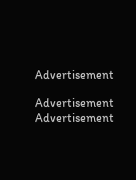Advertisement

Advertisement
Advertisement